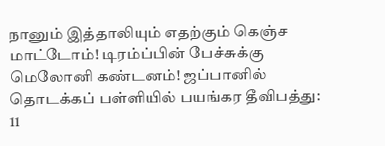நானும் இத்தாலியும் எதற்கும் கெஞ்ச மாட்டோம்! டிரம்ப்பின் பேச்சுக்கு மெலோனி கண்டனம்! ஜப்பானில் தொடக்கப் பள்ளியில் பயங்கர தீவிபத்து: 11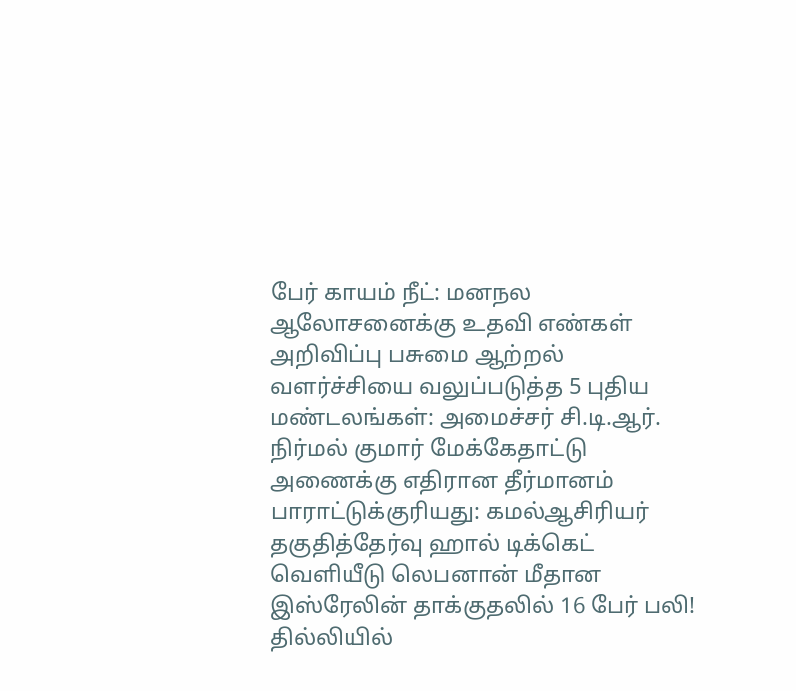பேர் காயம் நீட்: மனநல ஆலோசனைக்கு உதவி எண்கள் அறிவிப்பு பசுமை ஆற்றல் வளர்ச்சியை வலுப்படுத்த 5 புதிய மண்டலங்கள்: அமைச்சர் சி.டி.ஆர். நிர்மல் குமார் மேக்கேதாட்டு அணைக்கு எதிரான தீர்மானம் பாராட்டுக்குரியது: கமல்ஆசிரியர் தகுதித்தேர்வு ஹால் டிக்கெட் வெளியீடு லெபனான் மீதான இஸ்ரேலின் தாக்குதலில் 16 பேர் பலி! தில்லியில்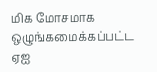மிக மோசமாக ஒழுங்கமைக்கப்பட்ட ஏஐ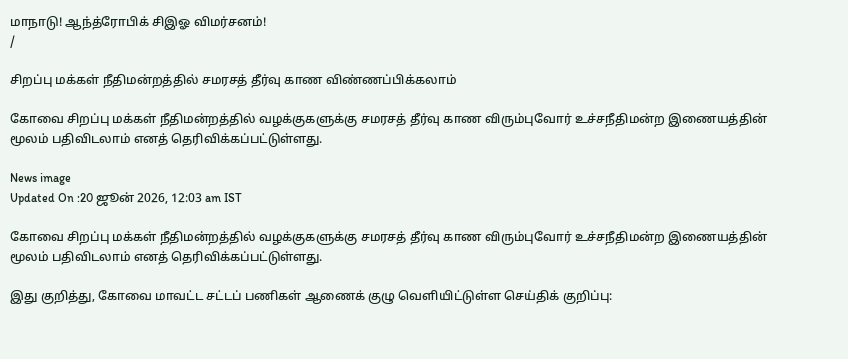மாநாடு! ஆந்த்ரோபிக் சிஇஓ விமர்சனம்!
/

சிறப்பு மக்கள் நீதிமன்றத்தில் சமரசத் தீர்வு காண விண்ணப்பிக்கலாம்

கோவை சிறப்பு மக்கள் நீதிமன்றத்தில் வழக்குகளுக்கு சமரசத் தீர்வு காண விரும்புவோர் உச்சநீதிமன்ற இணையத்தின் மூலம் பதிவிடலாம் எனத் தெரிவிக்கப்பட்டுள்ளது.

News image
Updated On :20 ஜூன் 2026, 12:03 am IST

கோவை சிறப்பு மக்கள் நீதிமன்றத்தில் வழக்குகளுக்கு சமரசத் தீர்வு காண விரும்புவோர் உச்சநீதிமன்ற இணையத்தின் மூலம் பதிவிடலாம் எனத் தெரிவிக்கப்பட்டுள்ளது.

இது குறித்து, கோவை மாவட்ட சட்டப் பணிகள் ஆணைக் குழு வெளியிட்டுள்ள செய்திக் குறிப்பு: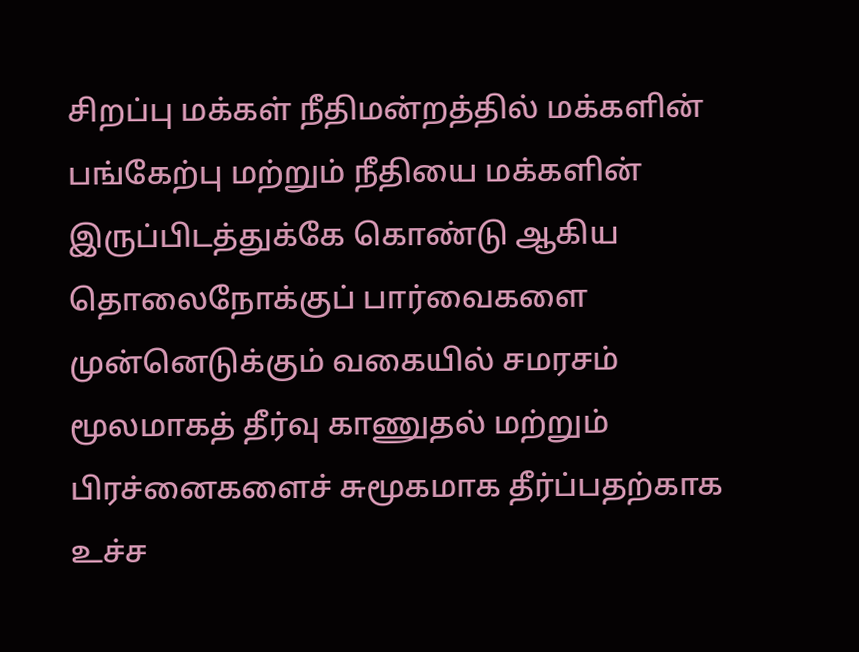சிறப்பு மக்கள் நீதிமன்றத்தில் மக்களின் பங்கேற்பு மற்றும் நீதியை மக்களின் இருப்பிடத்துக்கே கொண்டு ஆகிய தொலைநோக்குப் பார்வைகளை முன்னெடுக்கும் வகையில் சமரசம் மூலமாகத் தீர்வு காணுதல் மற்றும் பிரச்னைகளைச் சுமூகமாக தீர்ப்பதற்காக உச்ச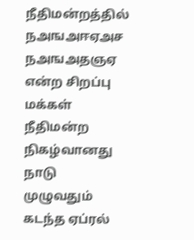நீதிமன்றத்தில் நஅஙஅஈஏஅச நஅஙஅதஞஏ என்ற சிறப்பு மக்கள் நீதிமன்ற நிகழ்வானது நாடு முழுவதும் கடந்த ஏப்ரல்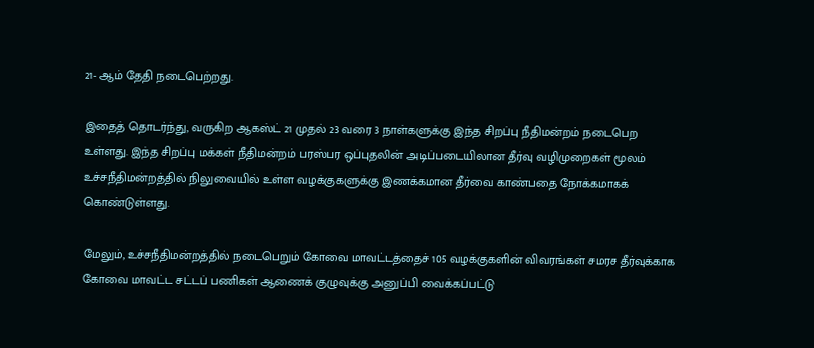21- ஆம் தேதி நடைபெற்றது.

இதைத் தொடர்ந்து, வருகிற ஆகஸ்ட் 21 முதல் 23 வரை 3 நாள்களுக்கு இந்த சிறப்பு நீதிமன்றம் நடைபெற உள்ளது. இந்த சிறப்பு மக்கள் நீதிமன்றம் பரஸ்பர ஒப்புதலின் அடிப்படையிலான தீர்வு வழிமுறைகள் மூலம் உச்சநீதிமன்றத்தில் நிலுவையில் உள்ள வழக்குகளுக்கு இணக்கமான தீர்வை காண்பதை நோக்கமாகக் கொண்டுள்ளது.

மேலும், உச்சநீதிமன்றத்தில் நடைபெறும் கோவை மாவட்டத்தைச் 105 வழக்குகளின் விவரங்கள் சமரச தீர்வுக்காக கோவை மாவட்ட சட்டப் பணிகள் ஆணைக் குழுவுக்கு அனுப்பி வைக்கப்பட்டு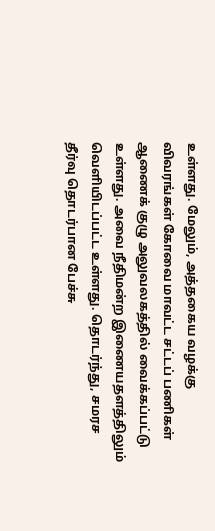உள்ளது. மேலும், அத்தகைய வழக்கு விவரங்கள் கோவை மாவட்ட சட்டப் பணிகள் ஆணைக் குழு அலுவலகத்தில் வைக்கப்பட்டு உள்ளது. அவை நீதிமன்ற இணையதளத்திலும் வெளியிடப்பட்ட உள்ளது. தொடர்ந்து, சமரச தீர்வு தொடர்பான பேச்சு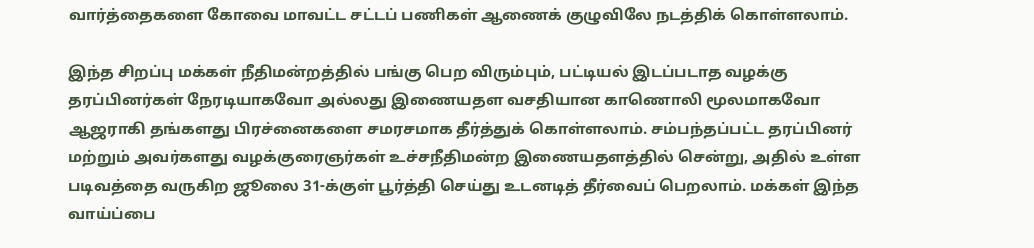வார்த்தைகளை கோவை மாவட்ட சட்டப் பணிகள் ஆணைக் குழுவிலே நடத்திக் கொள்ளலாம்.

இந்த சிறப்பு மக்கள் நீதிமன்றத்தில் பங்கு பெற விரும்பும், பட்டியல் இடப்படாத வழக்கு தரப்பினர்கள் நேரடியாகவோ அல்லது இணையதள வசதியான காணொலி மூலமாகவோ ஆஜராகி தங்களது பிரச்னைகளை சமரசமாக தீர்த்துக் கொள்ளலாம். சம்பந்தப்பட்ட தரப்பினர் மற்றும் அவர்களது வழக்குரைஞர்கள் உச்சநீதிமன்ற இணையதளத்தில் சென்று, அதில் உள்ள படிவத்தை வருகிற ஜூலை 31-க்குள் பூர்த்தி செய்து உடனடித் தீர்வைப் பெறலாம். மக்கள் இந்த வாய்ப்பை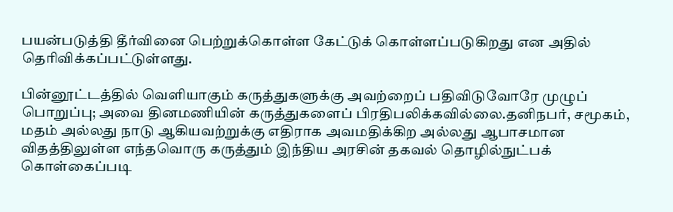பயன்படுத்தி தீர்வினை பெற்றுக்கொள்ள கேட்டுக் கொள்ளப்படுகிறது என அதில் தெரிவிக்கப்பட்டுள்ளது.

பின்னூட்டத்தில் வெளியாகும் கருத்துகளுக்கு அவற்றைப் பதிவிடுவோரே முழுப் பொறுப்பு; அவை தினமணியின் கருத்துகளைப் பிரதிபலிக்கவில்லை.தனிநபர், சமூகம், மதம் அல்லது நாடு ஆகியவற்றுக்கு எதிராக அவமதிக்கிற அல்லது ஆபாசமான விதத்திலுள்ள எந்தவொரு கருத்தும் இந்திய அரசின் தகவல் தொழில்நுட்பக் கொள்கைப்படி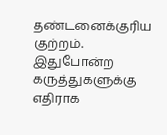தண்டனைக்குரிய குற்றம். இதுபோன்ற கருத்துகளுக்கு எதிராக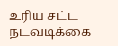உரிய சட்ட நடவடிக்கை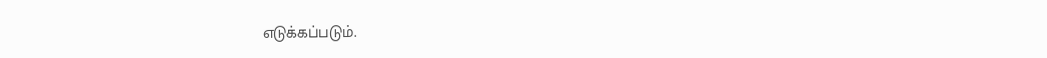எடுக்கப்படும்.